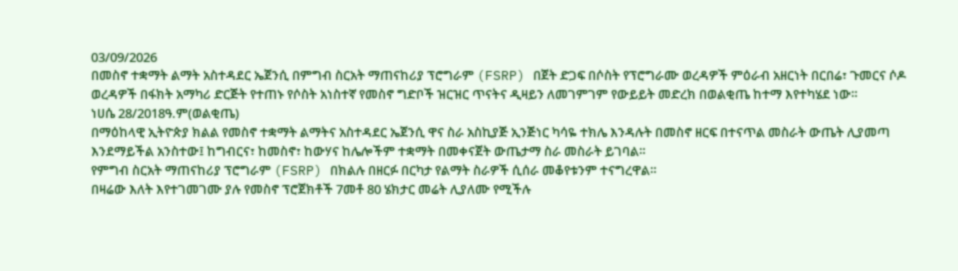03/09/2026
በመስኖ ተቋማት ልማት አስተዳደር ኤጀንሲ በምግብ ስርአት ማጠናከሪያ ፕሮግራም (FSRP) በጀት ድጋፍ በሶስት የፕሮግራሙ ወረዳዎች ምዕራብ አዘርነት በርበሬ፣ ጉመርና ሶዶ ወረዳዎች በፋክት አማካሪ ድርጅት የተጠኑ የሶስት አነስተኛ የመስኖ ግድቦች ዝርዝር ጥናትና ዲዛይን ለመገምገም የውይይት መድረክ በወልቂጤ ከተማ እየተካሄደ ነው።
ነሀሴ 28/2018ዓ.ም(ወልቂጤ)
በማዕከላዊ ኢትዮጵያ ክልል የመስኖ ተቋማት ልማትና አስተዳደር ኤጀንሲ ዋና ስራ አስኪያጅ ኢንጅነር ካሳዬ ተክሌ እንዳሉት በመስኖ ዘርፍ በተናጥል መስራት ውጤት ሊያመጣ እንደማይችል አንስተው፤ ከግብርና፣ ከመስኖ፣ ከውሃና ከሌሎችም ተቋማት በመቀናጀት ውጤታማ ስራ መስራት ይገባል።
የምግብ ስርአት ማጠናከሪያ ፕሮግራም (FSRP) በክልሉ በዘርፉ በርካታ የልማት ስራዎች ሲሰራ መቆየቱንም ተናግረዋል።
በዛሬው እለት እየተገመገሙ ያሉ የመስኖ ፕሮጀክቶች 7መቶ 80 ሄክታር መሬት ሊያለሙ የሚችሉ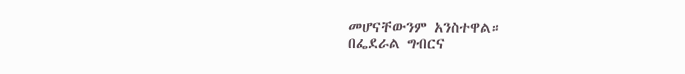መሆናቸውንም አንስተዋል።
በፌደራል ግብርና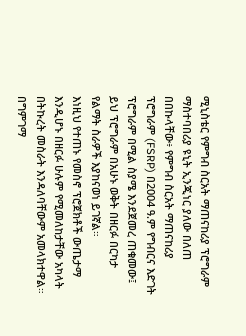ሚኒስቴር የምግብ ስርአት ማጠናከሪያ ፕሮግራም ማስተባበሪያ ዩኒት ኢንጂነር ያለው በለጠ በበኩላቸው፥ የምግብ ስርአት ማጠናከሪያ ፕሮግራም (FSRP) በ2004 ዓ.ም የግብርና እድገት ፕሮግራም በሚል ስያሜ እንደጀመረ ጠቁመው፤ ይህ ፕሮግራም በአሁኑ ወቅት በዘርፉ በርካታ የልማት ስራዎች እያከናወነ ይገኛል።
እነዚህ የተጠኑ የመስኖ ፕሮጀክቶች ውጤታማ እንዲሆኑ በዘርፉ ሁሉም የሚመለከታቸው አካላት በትኩረት መስራት እንዳለባቸውም አመላክተዋል።
በግምገማ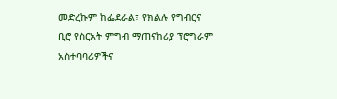መድረኩም ከፌደራል፣ የክልሉ የግብርና ቢሮ የስርአት ምግብ ማጠናከሪያ ፕሮግራም አስተባባሪዎችና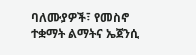ባለሙያዎች፣ የመስኖ ተቋማት ልማትና ኤጀንሲ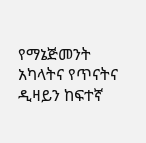የማኔጅመንት አካላትና የጥናትና ዲዛይን ከፍተኛ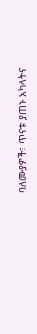ባለሙያዎች፣ ጥናቱ ያጠኑ አካላትና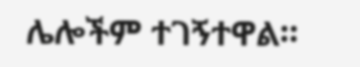ሌሎችም ተገኝተዋል።